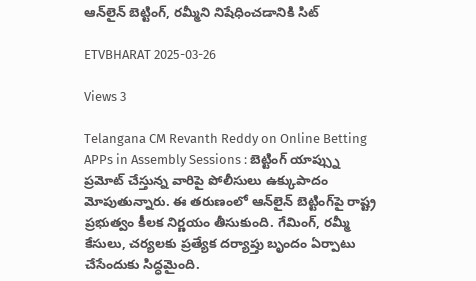ఆన్‌లైన్‌ బెట్టింగ్, రమ్మీని నిషేధించడానికి సిట్‌

ETVBHARAT 2025-03-26

Views 3

Telangana CM Revanth Reddy on Online Betting APPs in Assembly Sessions : బెట్టింగ్ యాప్స్ను ప్రమోట్ చేస్తున్న వారిపై పోలీసులు ఉక్కుపాదం మోపుతున్నారు. ఈ తరుణంలో ఆన్‌లైన్‌ బెట్టింగ్‌పై రాష్ట్ర ప్రభుత్వం కీలక నిర్ణయం తీసుకుంది. గేమింగ్, రమ్మీ కేసులు, చర్యలకు ప్రత్యేక దర్యాప్తు బృందం ఏర్పాటు చేసేందుకు సిద్ధమైంది.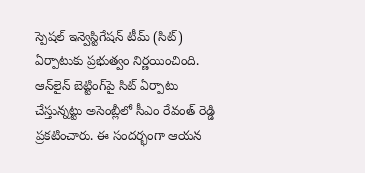స్పెషల్ ఇన్వెస్టిగేషన్ టీమ్‌ (సిట్) ఏర్పాటుకు ప్రభుత్వం నిర్ణయించింది. ఆన్‌లైన్‌ బెట్టింగ్‌పై సిట్‌ ఏర్పాటు చేస్తున్నట్టు అసెంబ్లీలో సీఎం రేవంత్ రెడ్డి ప్రకటించారు. ఈ సందర్భంగా ఆయన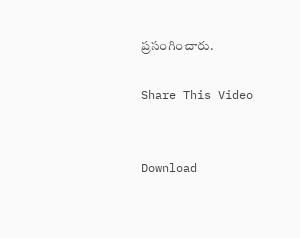ప్రసంగించారు.

Share This Video


Download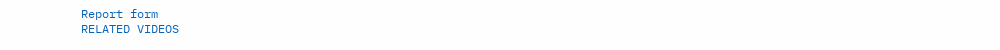Report form
RELATED VIDEOS